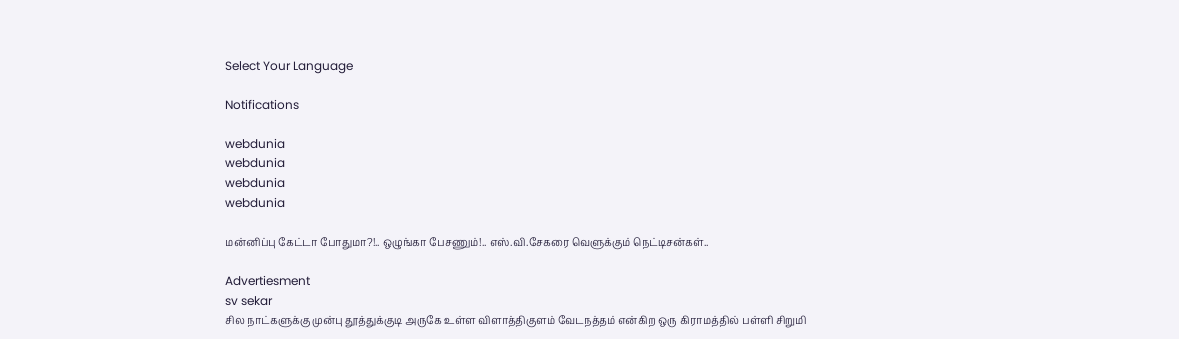Select Your Language

Notifications

webdunia
webdunia
webdunia
webdunia

மன்னிப்பு கேட்டா போதுமா?!.. ஒழுங்கா பேசணும்!.. எஸ்.வி.சேகரை வெளுக்கும் நெட்டிசன்கள்..

Advertiesment
sv sekar
சில நாட்களுக்கு முன்பு தூத்துக்குடி அருகே உள்ள விளாத்திகுளம் வேடநத்தம் என்கிற ஒரு கிராமத்தில் பள்ளி சிறுமி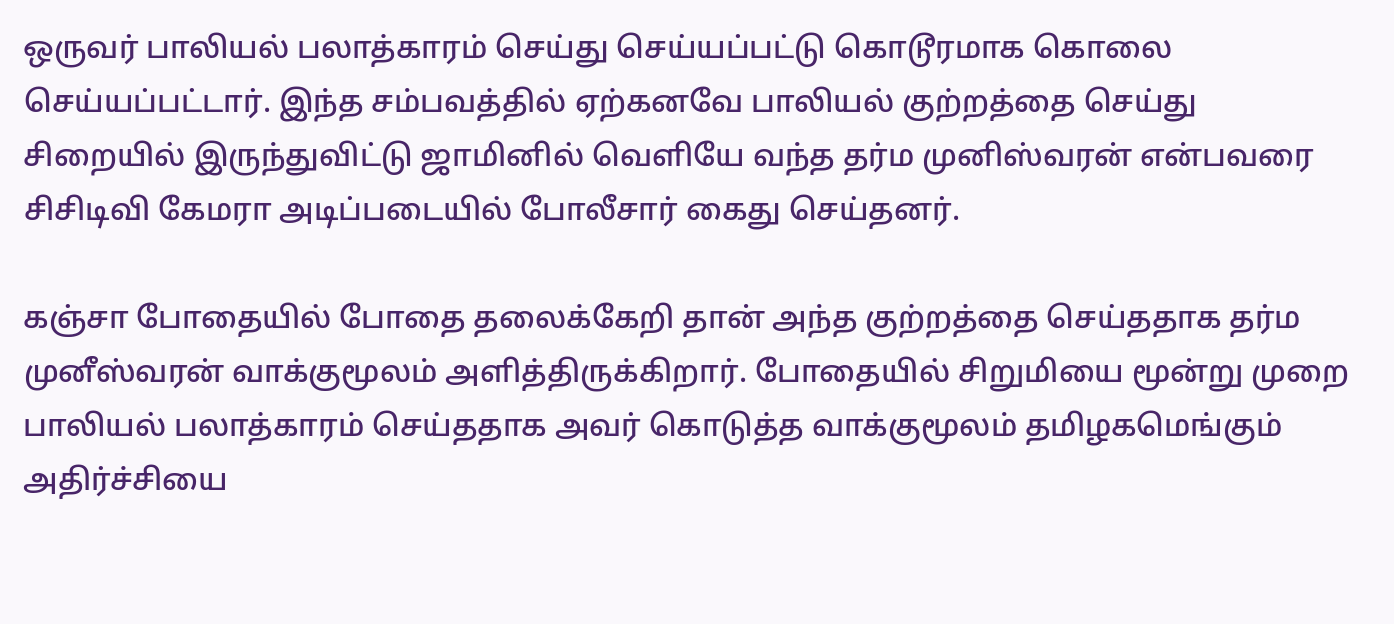ஒருவர் பாலியல் பலாத்காரம் செய்து செய்யப்பட்டு கொடூரமாக கொலை செய்யப்பட்டார். இந்த சம்பவத்தில் ஏற்கனவே பாலியல் குற்றத்தை செய்து சிறையில் இருந்துவிட்டு ஜாமினில் வெளியே வந்த தர்ம முனிஸ்வரன் என்பவரை சிசிடிவி கேமரா அடிப்படையில் போலீசார் கைது செய்தனர்.

கஞ்சா போதையில் போதை தலைக்கேறி தான் அந்த குற்றத்தை செய்ததாக தர்ம முனீஸ்வரன் வாக்குமூலம் அளித்திருக்கிறார். போதையில் சிறுமியை மூன்று முறை பாலியல் பலாத்காரம் செய்ததாக அவர் கொடுத்த வாக்குமூலம் தமிழகமெங்கும் அதிர்ச்சியை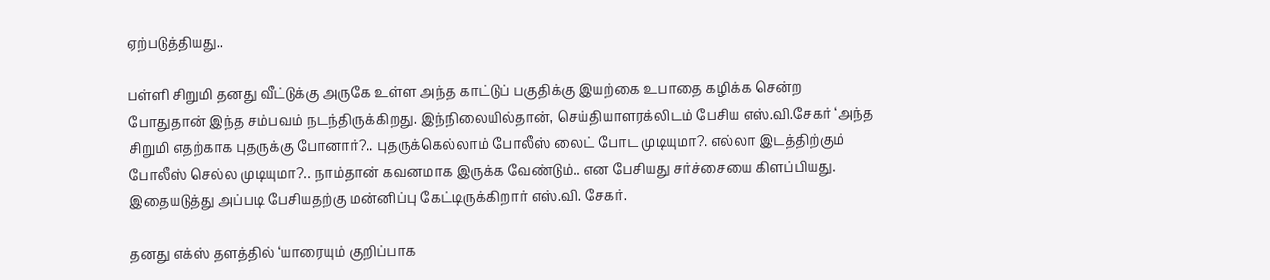ஏற்படுத்தியது..

பள்ளி சிறுமி தனது வீட்டுக்கு அருகே உள்ள அந்த காட்டுப் பகுதிக்கு இயற்கை உபாதை கழிக்க சென்ற போதுதான் இந்த சம்பவம் நடந்திருக்கிறது. இந்நிலையில்தான், செய்தியாளரக்லிடம் பேசிய எஸ்.வி.சேகர் ‘அந்த சிறுமி எதற்காக புதருக்கு போனார்?.. புதருக்கெல்லாம் போலீஸ் லைட் போட முடியுமா?. எல்லா இடத்திற்கும் போலீஸ் செல்ல முடியுமா?.. நாம்தான் கவனமாக இருக்க வேண்டும்.. என பேசியது சர்ச்சையை கிளப்பியது. இதையடுத்து அப்படி பேசியதற்கு மன்னிப்பு கேட்டிருக்கிறார் எஸ்.வி. சேகர்.

தனது எக்ஸ் தளத்தில் ‘யாரையும் குறிப்பாக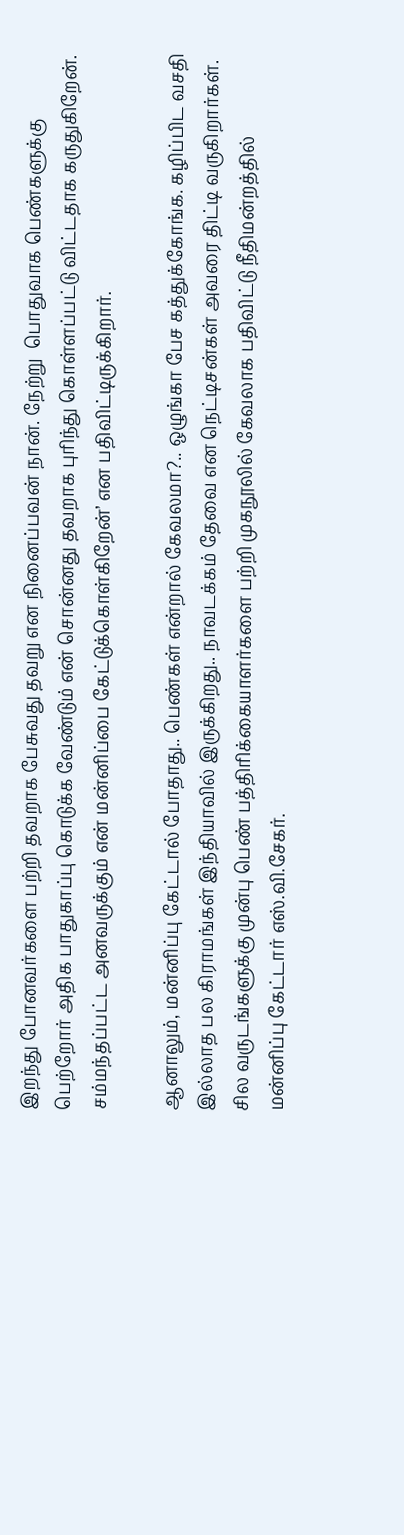இறந்து போனவர்களை பற்றி தவறாக பேசுவது தவறு என நினைப்பவன் நான். நேற்று  பொதுவாக பெண்களுக்கு பெற்றோர் அதிக பாதுகாப்பு கொடுக்க வேண்டும் என் சொன்னது தவறாக புரிந்து கொள்ளப்பட்டு விட்டதாக கருதுகிறேன். சம்மந்தப்பட்ட அனவருக்கும் என் மன்னிப்பை கேட்டுக்கொள்கிறேன்’ என பதிவிட்டிருக்கிறார்.

ஆனாலும், மன்னிப்பு கேட்டால் போதாது.. பெண்கள் என்றால் கேவலமா?.. ஒழுங்கா பேச கத்துக்கோங்க. கழிப்பிட வசதி இல்லாத பல கிராமங்கள் இந்தியாவில் இருக்கிறது.. நாவடக்கம் தேவை என நெட்டிசன்கள் அவரை திட்டி வருகிறார்கள். சில வருடங்களுக்கு முன்பு பெண் பத்திரிக்கையாளர்களை பற்றி முகநூலில் கேவலாக பதிவிட்டு நீதிமன்றத்தில் மன்னிப்பு கேட்டார் எஸ்.வி.சேகர்.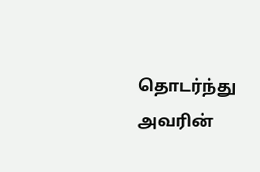தொடர்ந்து அவரின்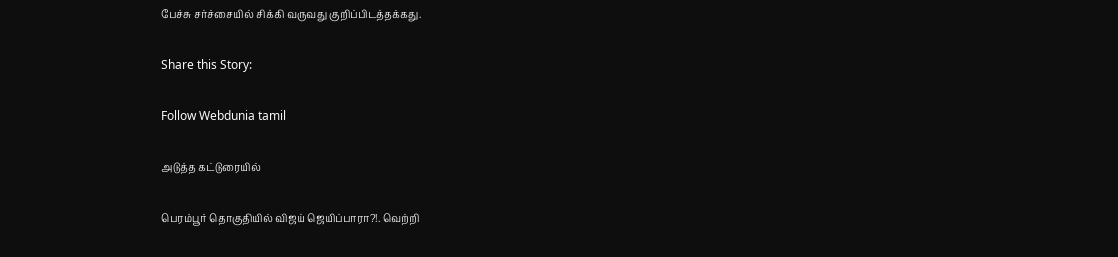பேச்சு சர்ச்சையில் சிக்கி வருவது குறிப்பிடத்தக்கது.

Share this Story:

Follow Webdunia tamil

அடுத்த கட்டுரையில்

பெரம்பூர் தொகுதியில் விஜய் ஜெயிப்பாரா?!. வெற்றி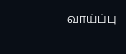வாய்ப்பு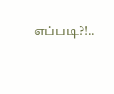எப்படி?!..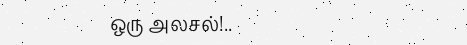ஒரு அலசல்!..